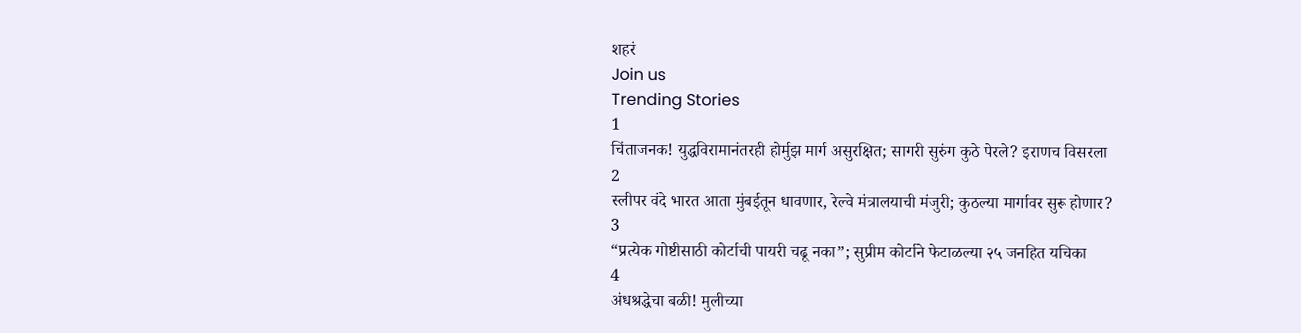शहरं
Join us
Trending Stories
1
चिंताजनक! युद्धविरामानंतरही होर्मुझ मार्ग असुरक्षित; सागरी सुरुंग कुठे पेरले? इराणच विसरला
2
स्लीपर वंदे भारत आता मुंबईतून धावणार, रेल्वे मंत्रालयाची मंजुरी; कुठल्या मार्गावर सुरू होणार?
3
“प्रत्येक गोष्टीसाठी कोर्टाची पायरी चढू नका”; सुप्रीम कोर्टाने फेटाळल्या २५ जनहित यचिका
4
अंधश्रद्धेचा बळी! मुलीच्या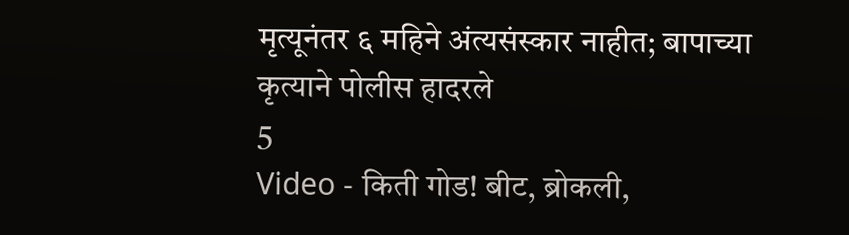मृत्यूनंतर ६ महिने अंत्यसंस्कार नाहीत; बापाच्या कृत्याने पोलीस हादरले
5
Video - किती गोड! बीट, ब्रोकली,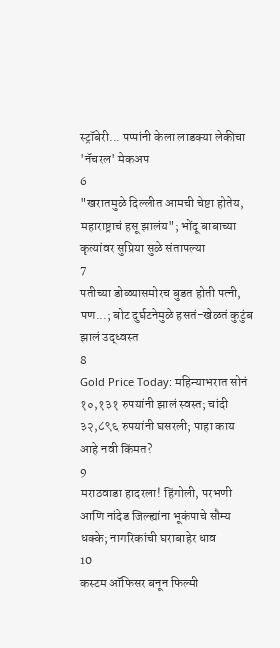स्ट्रॉबेरी... पप्पांनी केला लाडक्या लेकीचा 'नॅचरल' मेकअप
6
"खरातमुळे दिल्लीत आमची चेष्टा होतेय, महाराष्ट्राचं हसू झालंय"; भोंदू बाबाच्या कृत्यांवर सुप्रिया सुळे संतापल्या
7
पतीच्या डोळ्यासमोरच बुडत होती पत्नी, पण...; बोट दुर्घटनेमुळे हसतं-खेळतं कुटुंब झालं उद्ध्वस्त
8
Gold Price Today: महिन्याभरात सोनं १०,१३१ रुपयांनी झालं स्वस्त; चांदी ३२,८९६ रुपयांनी घसरली; पाहा काय आहे नवी किंमत?
9
मराठवाडा हादरला! हिंगोली, परभणी आणि नांदेड जिल्ह्यांना भूकंपाचे सौम्य धक्के; नागरिकांची घराबाहेर धाव
10
कस्टम ऑफिसर बनून फिल्मी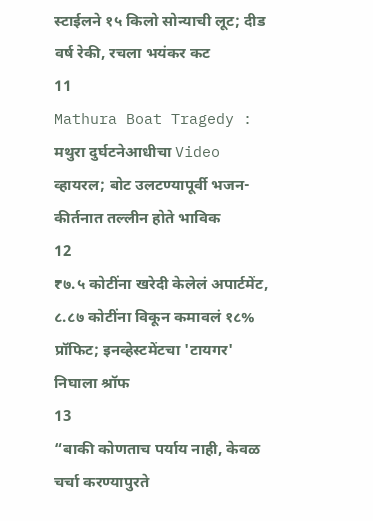स्टाईलने १५ किलो सोन्याची लूट; दीड वर्ष रेकी, रचला भयंकर कट
11
Mathura Boat Tragedy : मथुरा दुर्घटनेआधीचा Video व्हायरल; बोट उलटण्यापूर्वी भजन-कीर्तनात तल्लीन होते भाविक
12
₹७.५ कोटींना खरेदी केलेलं अपार्टमेंट, ८.८७ कोटींना विकून कमावलं १८% प्रॉफिट; इनव्हेस्टमेंटचा 'टायगर' निघाला श्रॉफ
13
“बाकी कोणताच पर्याय नाही, केवळ चर्चा करण्यापुरते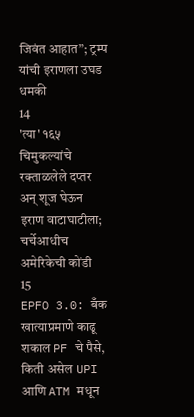जिवंत आहात”; ट्रम्प यांची इराणला उघड धमकी
14
'त्या' १६५ चिमुकल्यांचे रक्ताळलेले दप्तर अन् शूज घेऊन इराण वाटाघाटीला; चर्चेआधीच अमेरिकेची कोंडी
15
EPFO 3.0: बँक खात्याप्रमाणे काढू शकाल PF चे पैसे, किती असेल UPI आणि ATM मधून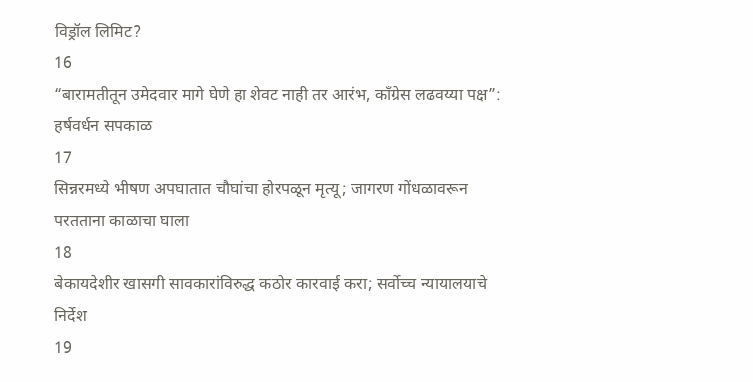विड्रॉल लिमिट?
16
“बारामतीतून उमेदवार मागे घेणे हा शेवट नाही तर आरंभ, काँग्रेस लढवय्या पक्ष”: हर्षवर्धन सपकाळ
17
सिन्नरमध्ये भीषण अपघातात चौघांचा होरपळून मृत्यू; जागरण गोंधळावरून परतताना काळाचा घाला
18
बेकायदेशीर खासगी सावकारांविरुद्ध कठोर कारवाई करा; सर्वोच्च न्यायालयाचे निर्देश
19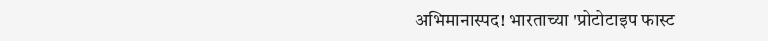अभिमानास्पद! भारताच्या 'प्रोटोटाइप फास्ट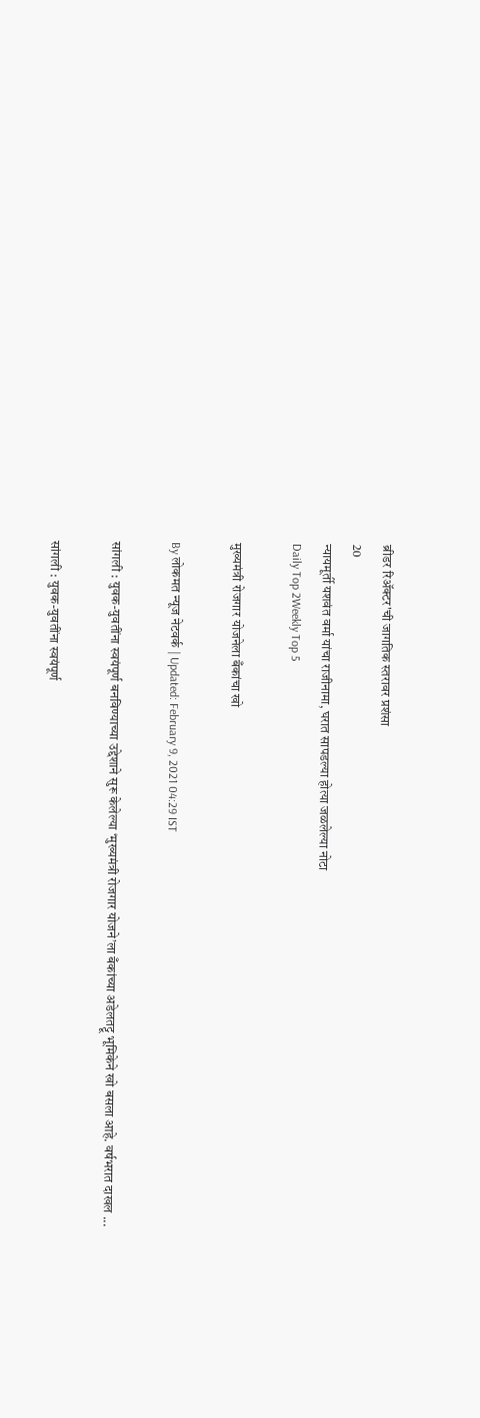ब्रीडर रिॲक्टर'ची जागतिक स्तरावर प्रशंसा
20
न्यायमूर्ती यशवंत वर्मा यांचा राजीनामा, घरात सापडल्या होत्या जळलेल्या नोटा
Daily Top 2Weekly Top 5

मुख्यमंत्री रोजगार योजनेला बँकांचा खो

By लोकमत न्यूज नेटवर्क | Updated: February 9, 2021 04:29 IST

सांगली : युवक-युवतींना स्वयंपूर्ण बनविण्याच्या उद्देशाने सुरू केलेल्या ‘मुख्यमंत्री रोजगार योजने’ला बँकांच्या अडेलतट्टू भूमिकेने खो बसला आहे. वर्षभरात दाखल ...

सांगली : युवक-युवतींना स्वयंपूर्ण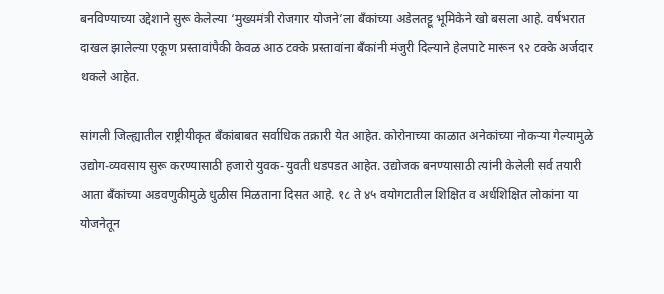बनविण्याच्या उद्देशाने सुरू केलेल्या ‘मुख्यमंत्री रोजगार योजने’ला बँकांच्या अडेलतट्टू भूमिकेने खो बसला आहे. वर्षभरात दाखल झालेल्या एकूण प्रस्तावांपैकी केवळ आठ टक्के प्रस्तावांना बँकांनी मंजुरी दिल्याने हेलपाटे मारून ९२ टक्के अर्जदार थकले आहेत.

सांगली जिल्ह्यातील राष्ट्रीयीकृत बँकांबाबत सर्वाधिक तक्रारी येत आहेत. कोरोनाच्या काळात अनेकांच्या नोकऱ्या गेल्यामुळे उद्योग-व्यवसाय सुरू करण्यासाठी हजारो युवक-युवती धडपडत आहेत. उद्योजक बनण्यासाठी त्यांनी केलेली सर्व तयारी आता बँकांच्या अडवणुकीमुळे धुळीस मिळताना दिसत आहे. १८ ते ४५ वयोगटातील शिक्षित व अर्धशिक्षित लोकांना या योजनेतून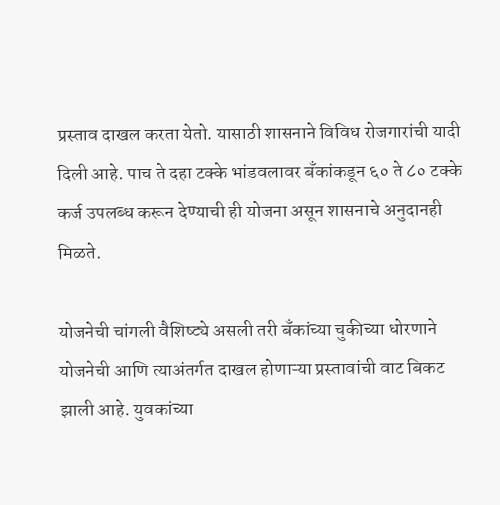प्रस्ताव दाखल करता येतो. यासाठी शासनाने विविध रोजगारांची यादी दिली आहे. पाच ते दहा टक्के भांडवलावर बँकांकडून ६० ते ८० टक्के कर्ज उपलब्ध करून देण्याची ही योजना असून शासनाचे अनुदानही मिळते.

योजनेची चांगली वैशिष्ट्ये असली तरी बँकांच्या चुकीच्या धोरणाने योजनेची आणि त्याअंतर्गत दाखल होणाऱ्या प्रस्तावांची वाट बिकट झाली आहे. युवकांच्या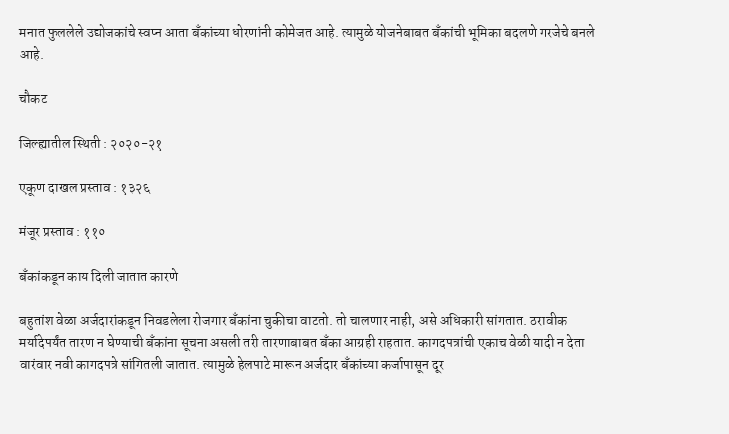मनात फुललेले उद्योजकांचे स्वप्न आता बँकांच्या धोरणांनी कोमेजत आहे. त्यामुळे योजनेबाबत बँकांची भूमिका बदलणे गरजेचे बनले आहे.

चौकट

जिल्ह्यातील स्थिती : २०२०-२१

एकूण दाखल प्रस्ताव : १३२६

मंजूर प्रस्ताव : ११०

बँकांकडून काय दिली जातात कारणे

बहुतांश वेळा अर्जदारांकडून निवडलेला रोजगार बँकांना चुकीचा वाटतो. तो चालणार नाही, असे अधिकारी सांगतात. ठरावीक मर्यादेपर्यंत तारण न घेण्याची बँकांना सूचना असली तरी तारणाबाबत बँका आग्रही राहतात. कागदपत्रांची एकाच वेळी यादी न देता वारंवार नवी कागदपत्रे सांगितली जातात. त्यामुळे हेलपाटे मारून अर्जदार बँकांच्या कर्जापासून दूर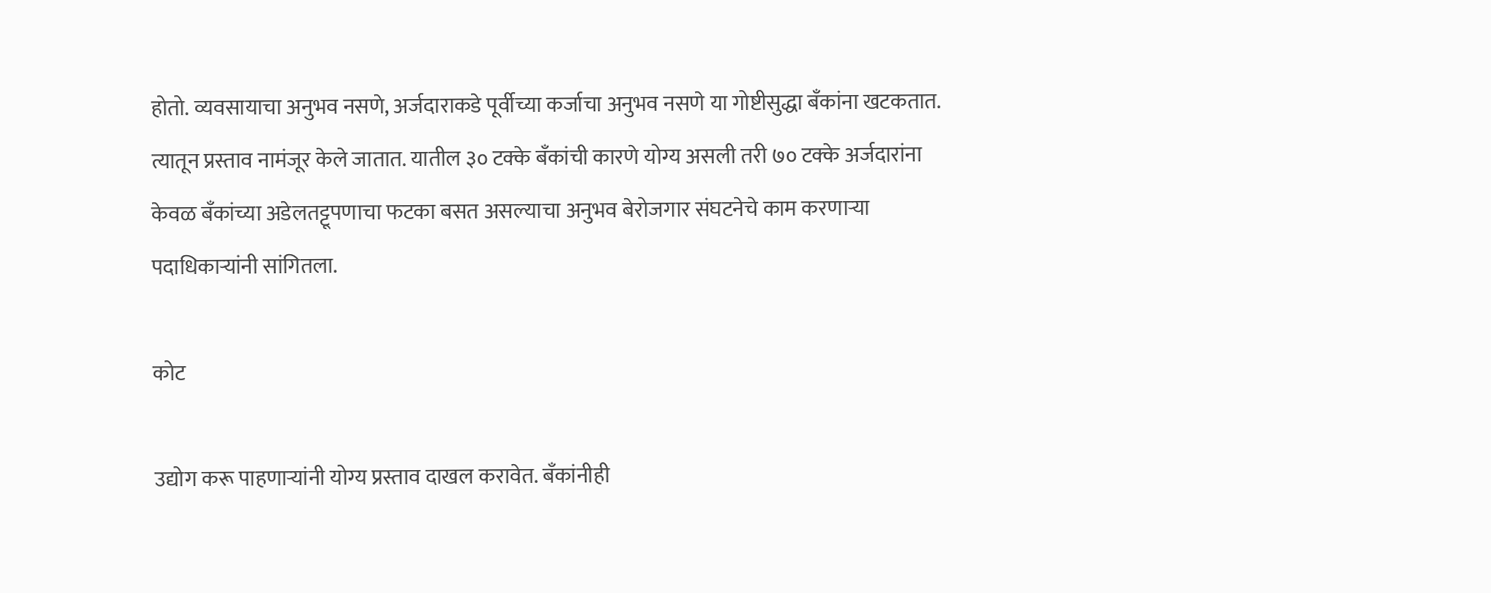होतो. व्यवसायाचा अनुभव नसणे, अर्जदाराकडे पूर्वीच्या कर्जाचा अनुभव नसणे या गोष्टीसुद्धा बँकांना खटकतात. त्यातून प्रस्ताव नामंजूर केले जातात. यातील ३० टक्के बँकांची कारणे योग्य असली तरी ७० टक्के अर्जदारांना केवळ बँकांच्या अडेलतट्टूपणाचा फटका बसत असल्याचा अनुभव बेरोजगार संघटनेचे काम करणाऱ्या पदाधिकाऱ्यांनी सांगितला.

कोट

उद्योग करू पाहणाऱ्यांनी योग्य प्रस्ताव दाखल करावेत. बँकांनीही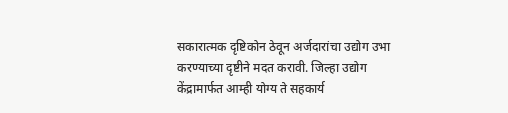सकारात्मक दृष्टिकोन ठेवून अर्जदारांचा उद्योग उभा करण्याच्या दृष्टीने मदत करावी. जिल्हा उद्योग केंद्रामार्फत आम्ही योग्य ते सहकार्य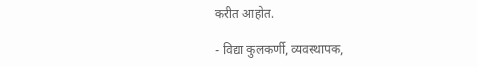करीत आहोत.

- विद्या कुलकर्णी, व्यवस्थापक,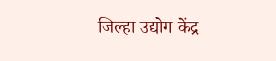जिल्हा उद्योग केंद्र